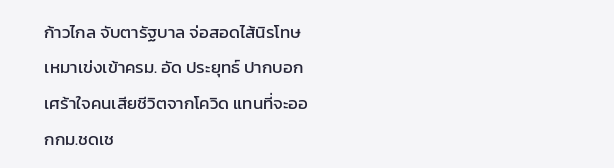ก้าวไกล จับตารัฐบาล จ่อสอดไส้นิรโทษเหมาเข่งเข้าครม. อัด ประยุทธ์ ปากบอกเศร้าใจคนเสียชีวิตจากโควิด แทนที่จะออกกม.ชดเช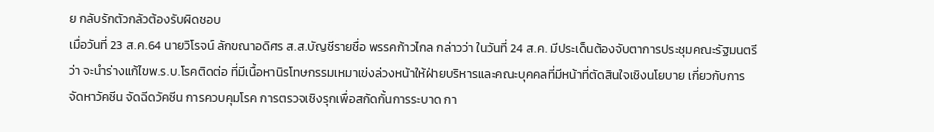ย กลับรักตัวกลัวต้องรับผิดชอบ
เมื่อวันที่ 23 ส.ค.64 นายวิโรจน์ ลักขณาอดิศร ส.ส.บัญชีรายชื่อ พรรคก้าวไกล กล่าวว่า ในวันที่ 24 ส.ค. มีประเด็นต้องจับตาการประชุมคณะรัฐมนตรี ว่า จะนำร่างแก้ไขพ.ร.บ.โรคติดต่อ ที่มีเนื้อหานิรโทษกรรมเหมาเข่งล่วงหน้าให้ฝ่ายบริหารและคณะบุคคลที่มีหน้าที่ตัดสินใจเชิงนโยบาย เกี่ยวกับการจัดหาวัคซีน จัดฉีดวัคซีน การควบคุมโรค การตรวจเชิงรุกเพื่อสกัดกั้นการระบาด กา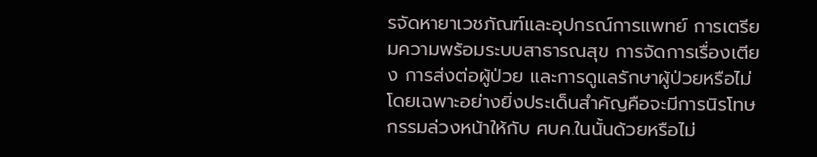รจัดหายาเวชภัณฑ์และอุปกรณ์การแพทย์ การเตรียมความพร้อมระบบสาธารณสุข การจัดการเรื่องเตียง การส่งต่อผู้ป่วย และการดูแลรักษาผู้ป่วยหรือไม่ โดยเฉพาะอย่างยิ่งประเด็นสำคัญคือจะมีการนิรโทษกรรมล่วงหน้าให้กับ ศบค.ในนั้นด้วยหรือไม่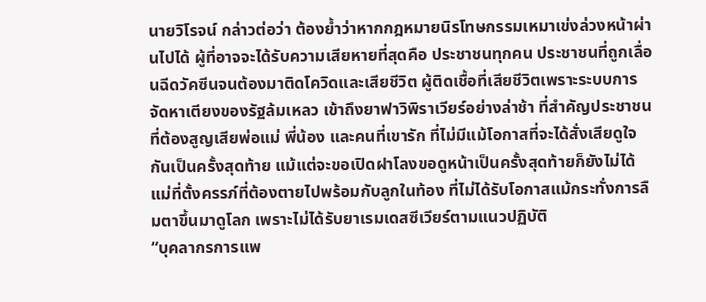นายวิโรจน์ กล่าวต่อว่า ต้องย้ำว่าหากกฎหมายนิรโทษกรรมเหมาเข่งล่วงหน้าผ่านไปได้ ผู้ที่อาจจะได้รับความเสียหายที่สุดคือ ประชาชนทุกคน ประชาชนที่ถูกเลื่อนฉีดวัคซีนจนต้องมาติดโควิดและเสียชีวิต ผู้ติดเชื้อที่เสียชีวิตเพราะระบบการจัดหาเตียงของรัฐล้มเหลว เข้าถึงยาฟาวิพิราเวียร์อย่างล่าช้า ที่สำคัญประชาชนที่ต้องสูญเสียพ่อแม่ พี่น้อง และคนที่เขารัก ที่ไม่มีแม้โอกาสที่จะได้สั่งเสียดูใจกันเป็นครั้งสุดท้าย แม้แต่จะขอเปิดฝาโลงขอดูหน้าเป็นครั้งสุดท้ายก็ยังไม่ได้ แม่ที่ตั้งครรภ์ที่ต้องตายไปพร้อมกับลูกในท้อง ที่ไม่ได้รับโอกาสแม้กระทั่งการลืมตาขึ้นมาดูโลก เพราะไม่ได้รับยาเรมเดสซีเวียร์ตามแนวปฏิบัติ
“บุคลากรการแพ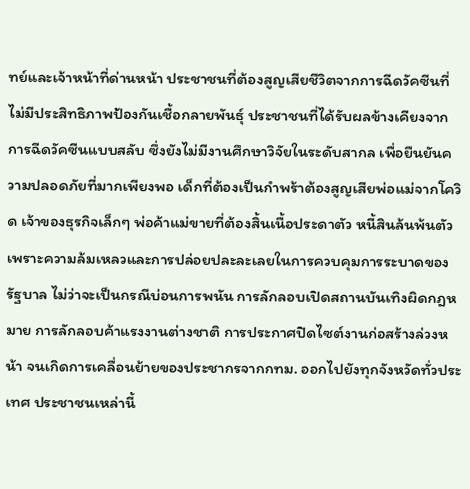ทย์และเจ้าหน้าที่ด่านหน้า ประชาชนที่ต้องสูญเสียชีวิตจากการฉีดวัคซีนที่ไม่มีประสิทธิภาพป้องกันเชื้อกลายพันธุ์ ประชาชนที่ได้รับผลข้างเคียงจากการฉีดวัคซีนแบบสลับ ซึ่งยังไม่มีงานศึกษาวิจัยในระดับสากล เพื่อยืนยันความปลอดภัยที่มากเพียงพอ เด็กที่ต้องเป็นกำพร้าต้องสูญเสียพ่อแม่จากโควิด เจ้าของธุรกิจเล็กๆ พ่อค้าแม่ขายที่ต้องสิ้นเนื้อประดาตัว หนี้สินล้นพ้นตัว เพราะความล้มเหลวและการปล่อยปละละเลยในการควบคุมการระบาดของรัฐบาล ไม่ว่าจะเป็นกรณีบ่อนการพนัน การลักลอบเปิดสถานบันเทิงผิดกฎหมาย การลักลอบค้าแรงงานต่างชาติ การประกาศปิดไซต์งานก่อสร้างล่วงหน้า จนเกิดการเคลื่อนย้ายของประชากรจากกทม. ออกไปยังทุกจังหวัดทั่วประเทศ ประชาชนเหล่านี้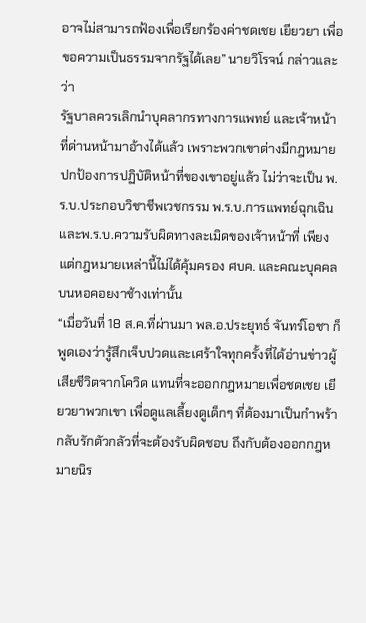อาจไม่สามารถฟ้องเพื่อเรียกร้องค่าชดเชย เยียวยา เพื่อขอความเป็นธรรมจากรัฐได้เลย” นายวิโรจน์ กล่าวและว่า
รัฐบาลควรเลิกนำบุคลากรทางการแพทย์ และเจ้าหน้าที่ด่านหน้ามาอ้างได้แล้ว เพราะพวกเขาต่างมีกฎหมายปกป้องการปฏิบัติหน้าที่ของเขาอยู่แล้ว ไม่ว่าจะเป็น พ.ร.บ.ประกอบวิชาชีพเวชกรรม พ.ร.บ.การแพทย์ฉุกเฉิน และพ.ร.บ.ความรับผิดทางละเมิดของเจ้าหน้าที่ เพียงแต่กฎหมายเหล่านี้ไม่ได้คุ้มครอง ศบค. และคณะบุคคลบนหอคอยงาช้างเท่านั้น
“เมื่อวันที่ 18 ส.ค.ที่ผ่านมา พล.อ.ประยุทธ์ จันทร์โอชา ก็พูดเองว่ารู้สึกเจ็บปวดและเศร้าใจทุกครั้งที่ได้อ่านข่าวผู้เสียชีวิตจากโควิด แทนที่จะออกกฎหมายเพื่อชดเชย เยียวยาพวกเขา เพื่อดูแลเลี้ยงดูเด็กๆ ที่ต้องมาเป็นกำพร้า กลับรักตัวกลัวที่จะต้องรับผิดชอบ ถึงกับต้องออกกฎหมายนิร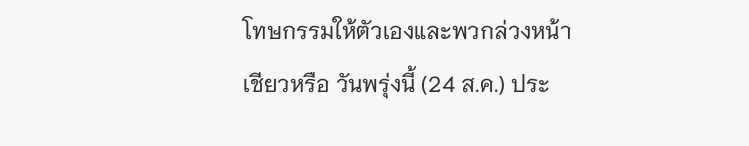โทษกรรมให้ตัวเองและพวกล่วงหน้าเชียวหรือ วันพรุ่งนี้ (24 ส.ค.) ประ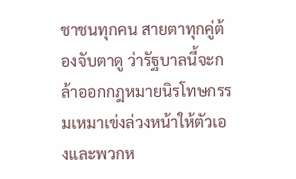ชาชนทุกคน สายตาทุกคู่ต้องจับตาดู ว่ารัฐบาลนี้จะกล้าออกกฎหมายนิรโทษกรรมเหมาเข่งล่วงหน้าให้ตัวเองและพวกห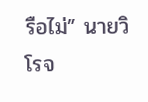รือไม่” นายวิโรจ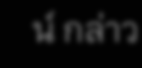น์ กล่าว